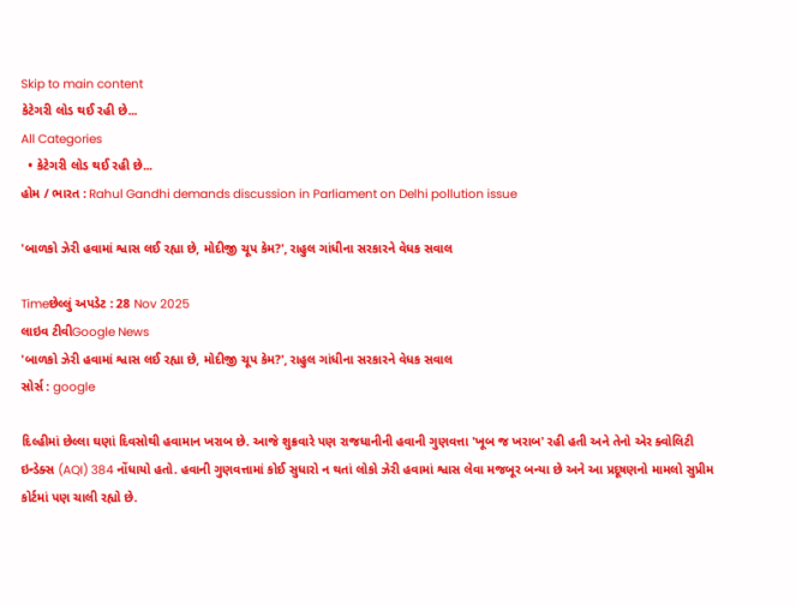Skip to main content
કેટેગરી લોડ થઈ રહી છે...
All Categories
  • કેટેગરી લોડ થઈ રહી છે...
હોમ / ભારત : Rahul Gandhi demands discussion in Parliament on Delhi pollution issue

'બાળકો ઝેરી હવામાં શ્વાસ લઈ રહ્યા છે, મોદીજી ચૂપ કેમ?', રાહુલ ગાંધીના સરકારને વેધક સવાલ

Timeછેલ્લું અપડેટ : 28 Nov 2025
લાઇવ ટીવીGoogle News
'બાળકો ઝેરી હવામાં શ્વાસ લઈ રહ્યા છે, મોદીજી ચૂપ કેમ?', રાહુલ ગાંધીના સરકારને વેધક સવાલ
સોર્સ : google

દિલ્હીમાં છેલ્લા ઘણાં દિવસોથી હવામાન ખરાબ છે. આજે શુક્રવારે પણ રાજધાનીની હવાની ગુણવત્તા 'ખૂબ જ ખરાબ' રહી હતી અને તેનો એર ક્વોલિટી ઇન્ડેક્સ (AQI) 384 નોંધાયો હતો. હવાની ગુણવત્તામાં કોઈ સુધારો ન થતાં લોકો ઝેરી હવામાં શ્વાસ લેવા મજબૂર બન્યા છે અને આ પ્રદૂષણનો મામલો સુપ્રીમ કોર્ટમાં પણ ચાલી રહ્યો છે.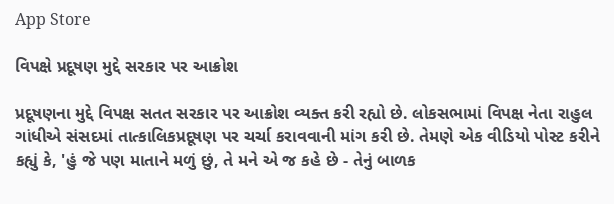App Store

વિપક્ષે પ્રદૂષણ મુદ્દે સરકાર પર આક્રોશ

પ્રદૂષણના મુદ્દે વિપક્ષ સતત સરકાર પર આક્રોશ વ્યક્ત કરી રહ્યો છે. લોકસભામાં વિપક્ષ નેતા રાહુલ ગાંધીએ સંસદમાં તાત્કાલિકપ્રદૂષણ પર ચર્ચા કરાવવાની માંગ કરી છે. તેમણે એક વીડિયો પોસ્ટ કરીને કહ્યું કે, 'હું જે પણ માતાને મળું છું, તે મને એ જ કહે છે - તેનું બાળક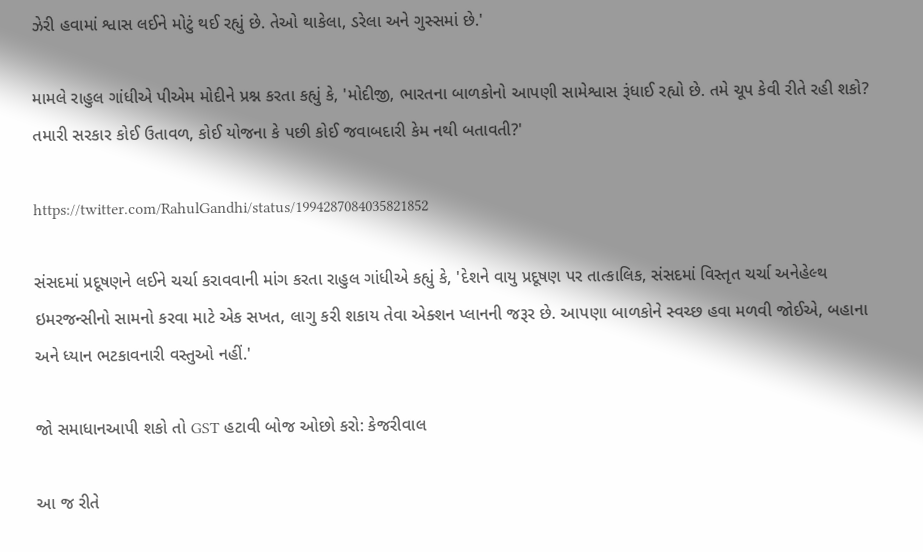ઝેરી હવામાં શ્વાસ લઈને મોટું થઈ રહ્યું છે. તેઓ થાકેલા, ડરેલા અને ગુસ્સમાં છે.'

મામલે રાહુલ ગાંધીએ પીએમ મોદીને પ્રશ્ન કરતા કહ્યું કે, 'મોદીજી, ભારતના બાળકોનો આપણી સામેશ્વાસ રૂંધાઈ રહ્યો છે. તમે ચૂપ કેવી રીતે રહી શકો? તમારી સરકાર કોઈ ઉતાવળ, કોઈ યોજના કે પછી કોઈ જવાબદારી કેમ નથી બતાવતી?'

https://twitter.com/RahulGandhi/status/1994287084035821852

સંસદમાં પ્રદૂષણને લઈને ચર્ચા કરાવવાની માંગ કરતા રાહુલ ગાંધીએ કહ્યું કે, 'દેશને વાયુ પ્રદૂષણ પર તાત્કાલિક, સંસદમાં વિસ્તૃત ચર્ચા અનેહેલ્થ ઇમરજન્સીનો સામનો કરવા માટે એક સખત, લાગુ કરી શકાય તેવા એક્શન પ્લાનની જરૂર છે. આપણા બાળકોને સ્વચ્છ હવા મળવી જોઈએ, બહાના અને ધ્યાન ભટકાવનારી વસ્તુઓ નહીં.'

જો સમાધાનઆપી શકો તો GST હટાવી બોજ ઓછો કરો: કેજરીવાલ

આ જ રીતે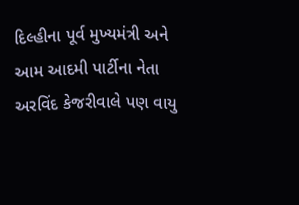દિલ્હીના પૂર્વ મુખ્યમંત્રી અને આમ આદમી પાર્ટીના નેતા અરવિંદ કેજરીવાલે પણ વાયુ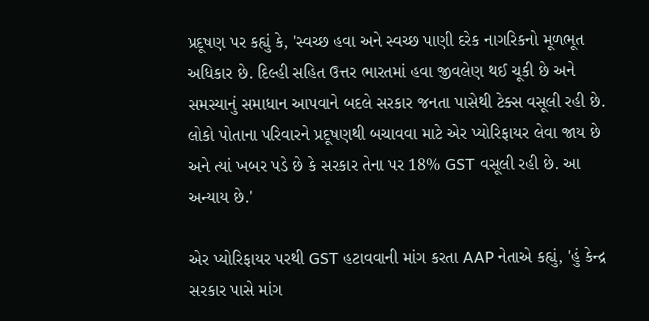પ્રદૂષણ પર કહ્યું કે, 'સ્વચ્છ હવા અને સ્વચ્છ પાણી દરેક નાગરિકનો મૂળભૂત અધિકાર છે. દિલ્હી સહિત ઉત્તર ભારતમાં હવા જીવલેણ થઈ ચૂકી છે અને સમસ્યાનું સમાધાન આપવાને બદલે સરકાર જનતા પાસેથી ટેક્સ વસૂલી રહી છે. લોકો પોતાના પરિવારને પ્રદૂષણથી બચાવવા માટે એર પ્યોરિફાયર લેવા જાય છે અને ત્યાં ખબર પડે છે કે સરકાર તેના પર 18% GST વસૂલી રહી છે. આ અન્યાય છે.'

એર પ્યોરિફાયર પરથી GST હટાવવાની માંગ કરતા AAP નેતાએ કહ્યું, 'હું કેન્દ્ર સરકાર પાસે માંગ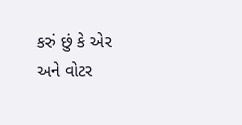કરું છું કે એર અને વોટર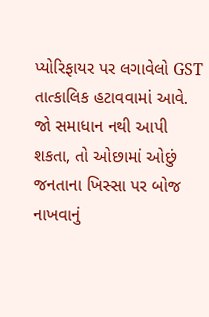પ્યોરિફાયર પર લગાવેલો GST તાત્કાલિક હટાવવામાં આવે. જો સમાધાન નથી આપી શકતા, તો ઓછામાં ઓછું જનતાના ખિસ્સા પર બોજ નાખવાનું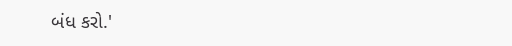બંધ કરો.'